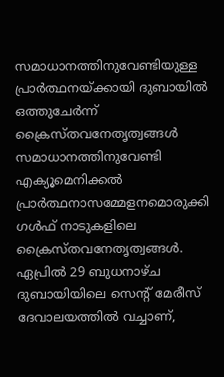സമാധാനത്തിനുവേണ്ടിയുള്ള പ്രാർത്ഥനയ്ക്കായി ദുബായിൽ ഒത്തുചേർന്ന് ക്രൈസ്തവനേതൃത്വങ്ങൾ
സമാധാനത്തിനുവേണ്ടി എക്യൂമെനിക്കൽ പ്രാർത്ഥനാസമ്മേളനമൊരുക്കി ഗൾഫ് നാടുകളിലെ ക്രൈസ്തവനേതൃത്വങ്ങൾ. ഏപ്രിൽ 29 ബുധനാഴ്ച ദുബായിയിലെ സെന്റ് മേരീസ് ദേവാലയത്തിൽ വച്ചാണ്,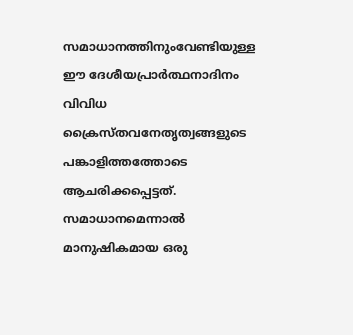സമാധാനത്തിനുംവേണ്ടിയുള്ള ഈ ദേശീയപ്രാർത്ഥനാദിനം വിവിധ ക്രൈസ്തവനേതൃത്വങ്ങളുടെ പങ്കാളിത്തത്തോടെ ആചരിക്കപ്പെട്ടത്.
സമാധാനമെന്നാൽ മാനുഷികമായ ഒരു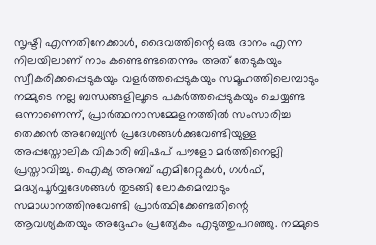സൃഷ്ടി എന്നതിനേക്കാൾ, ദൈവത്തിന്റെ ഒരു ദാനം എന്ന നിലയിലാണ് നാം കണ്ടെണ്ടതെന്നും അത് തേടുകയും സ്വീകരിക്കപ്പെടുകയും വളർത്തപ്പെടുകയും സമൂഹത്തിലെമ്പാടും നമ്മുടെ നല്ല ബന്ധങ്ങളിലൂടെ പകർത്തപ്പെടുകയും ചെയ്യണ്ട ഒന്നാണെന്ന്, പ്രാർത്ഥനാസമ്മേളനത്തിൽ സംസാരിച്ച തെക്കൻ അറേബ്യൻ പ്രദേശങ്ങൾക്കുവേണ്ടിയുള്ള അപ്പസ്തോലിക വികാരി ബിഷപ് പൗളോ മർത്തിനെല്ലി പ്രസ്താവിച്ചു. ഐക്യ അറബ് എമിറേറ്റുകൾ, ഗൾഫ്, മദ്ധ്യപൂർവ്വദേശങ്ങൾ തുടങ്ങി ലോകമെമ്പാടും സമാധാനത്തിനുവേണ്ടി പ്രാർത്ഥിക്കേണ്ടതിന്റെ ആവശ്യകതയും അദ്ദേഹം പ്രത്യേകം എടുത്തുപറഞ്ഞു. നമ്മുടെ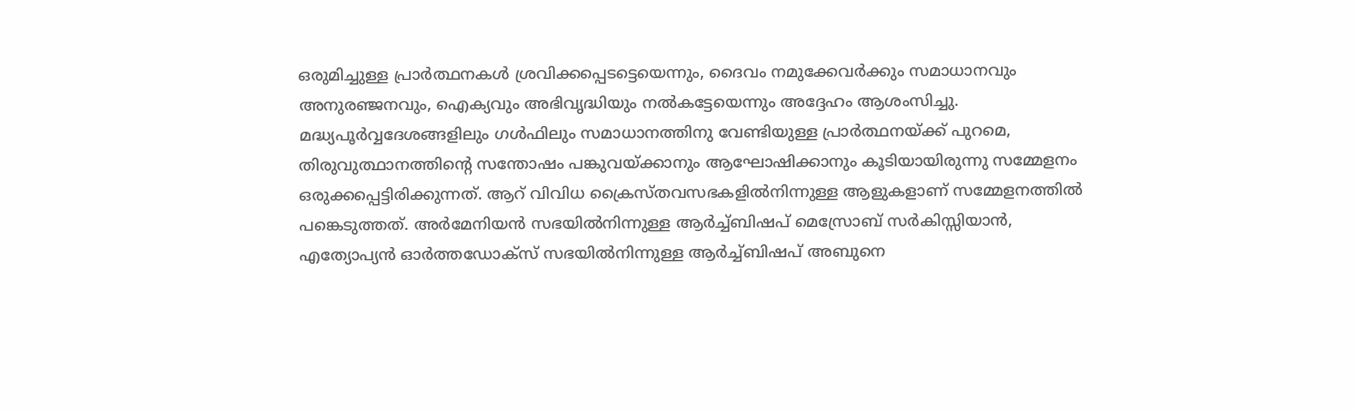ഒരുമിച്ചുള്ള പ്രാർത്ഥനകൾ ശ്രവിക്കപ്പെടട്ടെയെന്നും, ദൈവം നമുക്കേവർക്കും സമാധാനവും അനുരഞ്ജനവും, ഐക്യവും അഭിവൃദ്ധിയും നൽകട്ടേയെന്നും അദ്ദേഹം ആശംസിച്ചു.
മദ്ധ്യപൂർവ്വദേശങ്ങളിലും ഗൾഫിലും സമാധാനത്തിനു വേണ്ടിയുള്ള പ്രാർത്ഥനയ്ക്ക് പുറമെ, തിരുവുത്ഥാനത്തിന്റെ സന്തോഷം പങ്കുവയ്ക്കാനും ആഘോഷിക്കാനും കൂടിയായിരുന്നു സമ്മേളനം ഒരുക്കപ്പെട്ടിരിക്കുന്നത്. ആറ് വിവിധ ക്രൈസ്തവസഭകളിൽനിന്നുള്ള ആളുകളാണ് സമ്മേളനത്തിൽ പങ്കെടുത്തത്. അർമേനിയൻ സഭയിൽനിന്നുള്ള ആർച്ച്ബിഷപ് മെസ്രോബ് സർകിസ്സിയാൻ, എത്യോപ്യൻ ഓർത്തഡോക്സ് സഭയിൽനിന്നുള്ള ആർച്ച്ബിഷപ് അബുനെ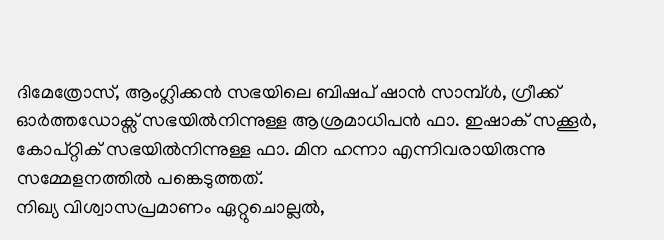ദിമേത്രോസ്, ആംഗ്ലിക്കൻ സഭയിലെ ബിഷപ് ഷാൻ സാമ്പ്ൾ, ഗ്രീക്ക് ഓർത്തഡോക്സ് സഭയിൽനിന്നുള്ള ആശ്രമാധിപൻ ഫാ. ഇഷാക് സക്കൂർ, കോപ്റ്റിക് സഭയിൽനിന്നുള്ള ഫാ. മിന ഹന്നാ എന്നിവരായിരുന്നു സമ്മേളനത്തിൽ പങ്കെടുത്തത്.
നിഖ്യ വിശ്വാസപ്രമാണം ഏറ്റുചൊല്ലൽ,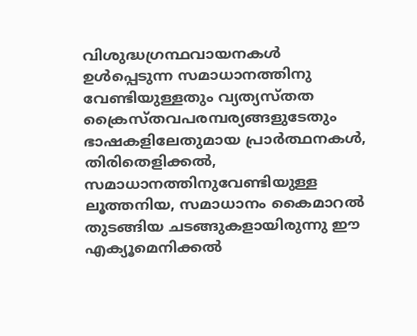വിശുദ്ധഗ്രന്ഥവായനകൾ ഉൾപ്പെടുന്ന സമാധാനത്തിനു വേണ്ടിയുള്ളതും വ്യത്യസ്തത ക്രൈസ്തവപരമ്പര്യങ്ങളുടേതും ഭാഷകളിലേതുമായ പ്രാർത്ഥനകൾ, തിരിതെളിക്കൽ, സമാധാനത്തിനുവേണ്ടിയുള്ള ലൂത്തനിയ, സമാധാനം കൈമാറൽ തുടങ്ങിയ ചടങ്ങുകളായിരുന്നു ഈ എക്യൂമെനിക്കൽ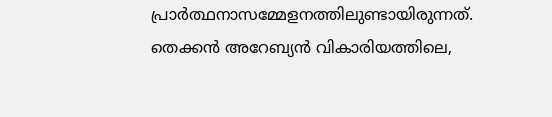പ്രാർത്ഥനാസമ്മേളനത്തിലുണ്ടായിരുന്നത്.
തെക്കൻ അറേബ്യൻ വികാരിയത്തിലെ,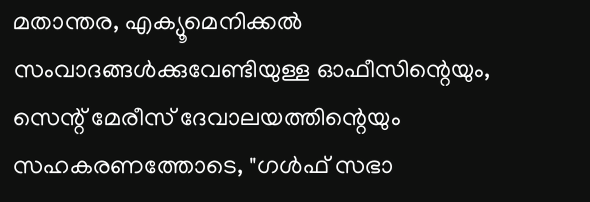മതാന്തര, എക്യൂമെനിക്കൽ സംവാദങ്ങൾക്കുവേണ്ടിയുള്ള ഓഫീസിന്റെയും, സെന്റ് മേരീസ് ദേവാലയത്തിന്റെയും സഹകരണത്തോടെ, "ഗൾഫ് സഭാ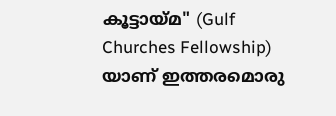കൂട്ടായ്മ" (Gulf Churches Fellowship) യാണ് ഇത്തരമൊരു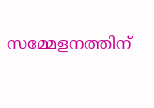സമ്മേളനത്തിന്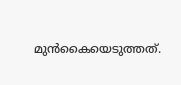മുൻകൈയെടുത്തത്.